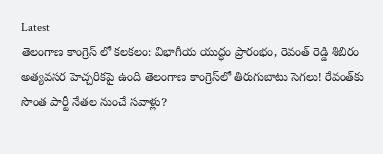Latest
తెలంగాణ కాంగ్రెస్ లో కలకలం: విభాగీయ యుద్ధం ప్రారంభం, రెవంత్ రెడ్డి శిబిరం అత్యవసర హెచ్చరికపై ఉంది తెలంగాణ కాంగ్రెస్‌లో తిరుగుబాటు సెగలు! రేవంత్‌కు సొంత పార్టీ నేతల నుంచే సవాళ్లు?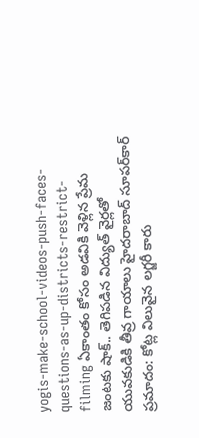yogis-make-school-videos-push-faces-questions-as-up-districts-restrict-filming ఏకాంతం కోసం అడవికి వెళ్లిన ప్రేమ జంటకు షాక్.. తెగిపడిన విద్యుత్ వైర్లతో యువకుడికి తీవ్ర గాయాలు హైదరాబాద్ సూపర్‌కార్ ప్రమాదం: కోట్ల విలువైన లగ్జరీ కారు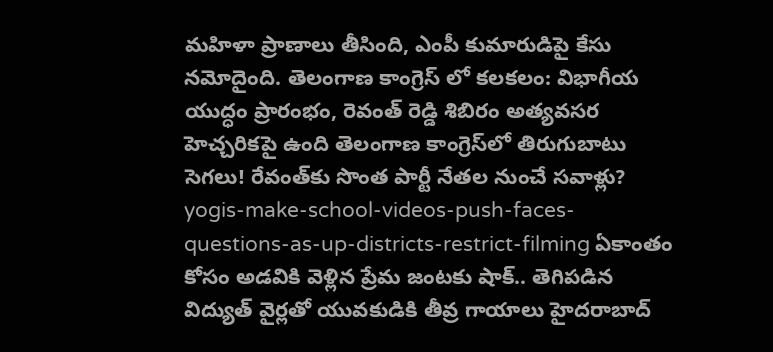మహిళా ప్రాణాలు తీసింది, ఎంపీ కుమారుడిపై కేసు నమోదైంది. తెలంగాణ కాంగ్రెస్ లో కలకలం: విభాగీయ యుద్ధం ప్రారంభం, రెవంత్ రెడ్డి శిబిరం అత్యవసర హెచ్చరికపై ఉంది తెలంగాణ కాంగ్రెస్‌లో తిరుగుబాటు సెగలు! రేవంత్‌కు సొంత పార్టీ నేతల నుంచే సవాళ్లు? yogis-make-school-videos-push-faces-questions-as-up-districts-restrict-filming ఏకాంతం కోసం అడవికి వెళ్లిన ప్రేమ జంటకు షాక్.. తెగిపడిన విద్యుత్ వైర్లతో యువకుడికి తీవ్ర గాయాలు హైదరాబాద్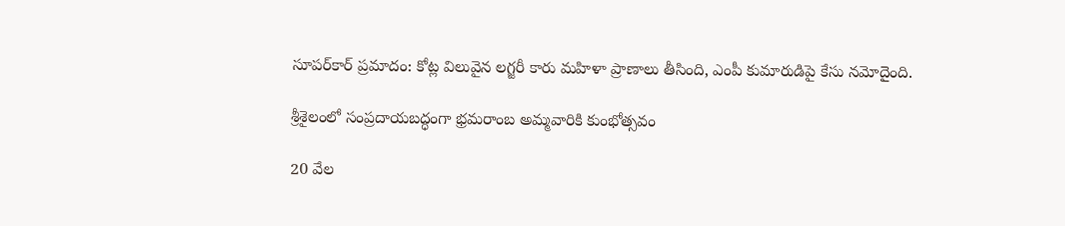సూపర్‌కార్ ప్రమాదం: కోట్ల విలువైన లగ్జరీ కారు మహిళా ప్రాణాలు తీసింది, ఎంపీ కుమారుడిపై కేసు నమోదైంది.

శ్రీశైలంలో సంప్రదాయబద్ధంగా భ్రమరాంబ అమ్మవారికి కుంభోత్సవం

20 వేల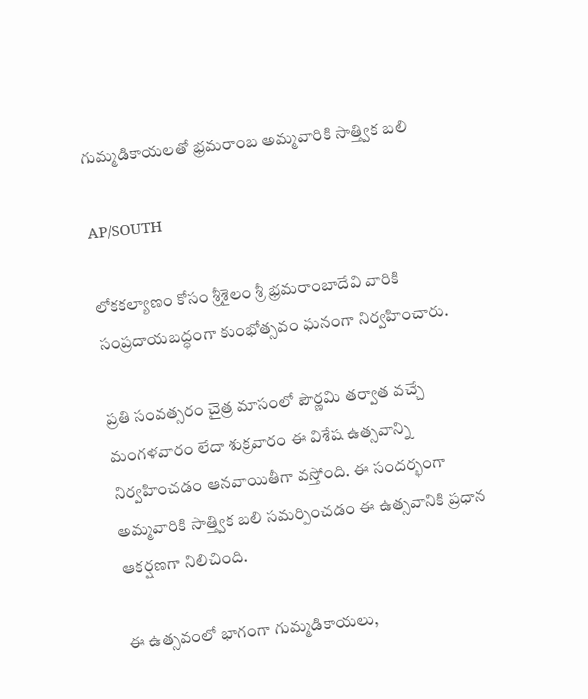గుమ్మడికాయలతో భ్రమరాంబ అమ్మవారికి సాత్త్విక బలి

AP/SOUTH

లోకకల్యాణం కోసం శ్రీశైలం శ్రీ భ్రమరాంబాదేవి వారికి సంప్రదాయబద్ధంగా కుంభోత్సవం ఘనంగా నిర్వహించారు.

ప్రతి సంవత్సరం చైత్ర మాసంలో పౌర్ణమి తర్వాత వచ్చే మంగళవారం లేదా శుక్రవారం ఈ విశేష ఉత్సవాన్ని నిర్వహించడం ఆనవాయితీగా వస్తోంది. ఈ సందర్భంగా అమ్మవారికి సాత్త్విక బలి సమర్పించడం ఈ ఉత్సవానికి ప్రధాన ఆకర్షణగా నిలిచింది.

ఈ ఉత్సవంలో భాగంగా గుమ్మడికాయలు,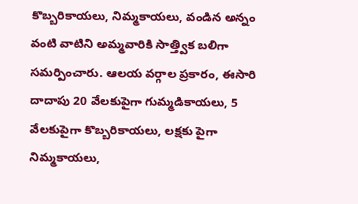కొబ్బరికాయలు, నిమ్మకాయలు, వండిన అన్నం వంటి వాటిని అమ్మవారికి సాత్త్విక బలిగా సమర్పించారు. ఆలయ వర్గాల ప్రకారం, ఈసారి దాదాపు 20 వేలకుపైగా గుమ్మడికాయలు, 5 వేలకుపైగా కొబ్బరికాయలు, లక్షకు పైగా నిమ్మకాయలు,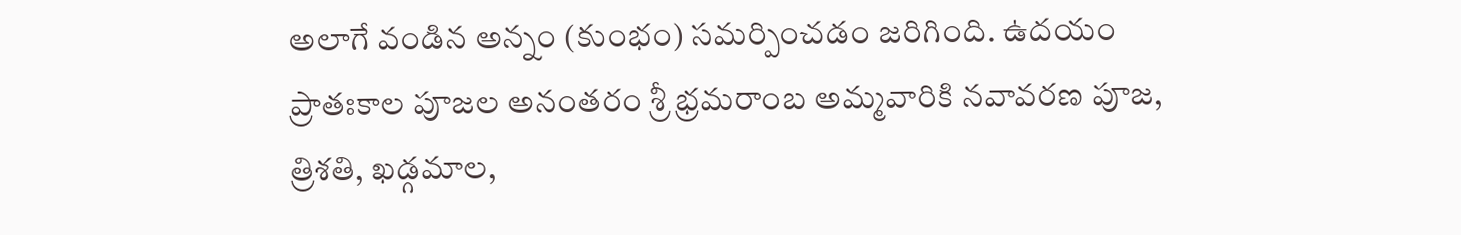అలాగే వండిన అన్నం (కుంభం) సమర్పించడం జరిగింది. ఉదయం ప్రాతఃకాల పూజల అనంతరం శ్రీ భ్రమరాంబ అమ్మవారికి నవావరణ పూజ, త్రిశతి, ఖడ్గమాల,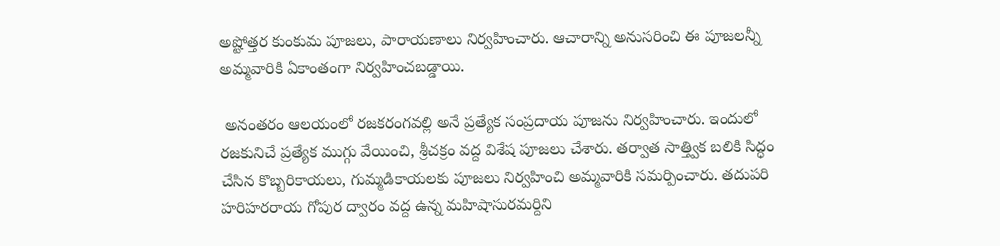అష్టోత్తర కుంకుమ పూజలు, పారాయణాలు నిర్వహించారు. ఆచారాన్ని అనుసరించి ఈ పూజలన్నీ అమ్మవారికి ఏకాంతంగా నిర్వహించబడ్డాయి.

 అనంతరం ఆలయంలో రజకరంగవల్లి అనే ప్రత్యేక సంప్రదాయ పూజను నిర్వహించారు. ఇందులో రజకునిచే ప్రత్యేక ముగ్గు వేయించి, శ్రీచక్రం వద్ద విశేష పూజలు చేశారు. తర్వాత సాత్త్విక బలికి సిద్ధం చేసిన కొబ్బరికాయలు, గుమ్మడికాయలకు పూజలు నిర్వహించి అమ్మవారికి సమర్పించారు. తదుపరి హరిహరరాయ గోపుర ద్వారం వద్ద ఉన్న మహిషాసురమర్దిని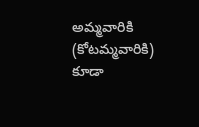అమ్మవారికి (కోటమ్మవారికి) కూడా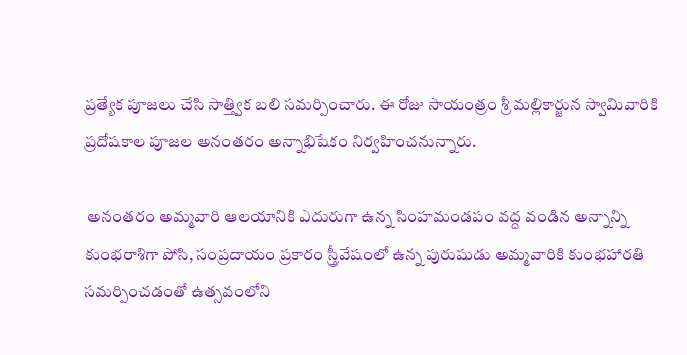ప్రత్యేక పూజలు చేసి సాత్త్విక బలి సమర్పించారు. ఈ రోజు సాయంత్రం శ్రీ మల్లికార్జున స్వామివారికి ప్రదోషకాల పూజల అనంతరం అన్నాభిషేకం నిర్వహించనున్నారు.

 అనంతరం అమ్మవారి ఆలయానికి ఎదురుగా ఉన్న సింహమండపం వద్ద వండిన అన్నాన్ని కుంభరాశిగా పోసి, సంప్రదాయం ప్రకారం స్త్రీవేషంలో ఉన్న పురుషుడు అమ్మవారికి కుంభహారతి సమర్పించడంతో ఉత్సవంలోని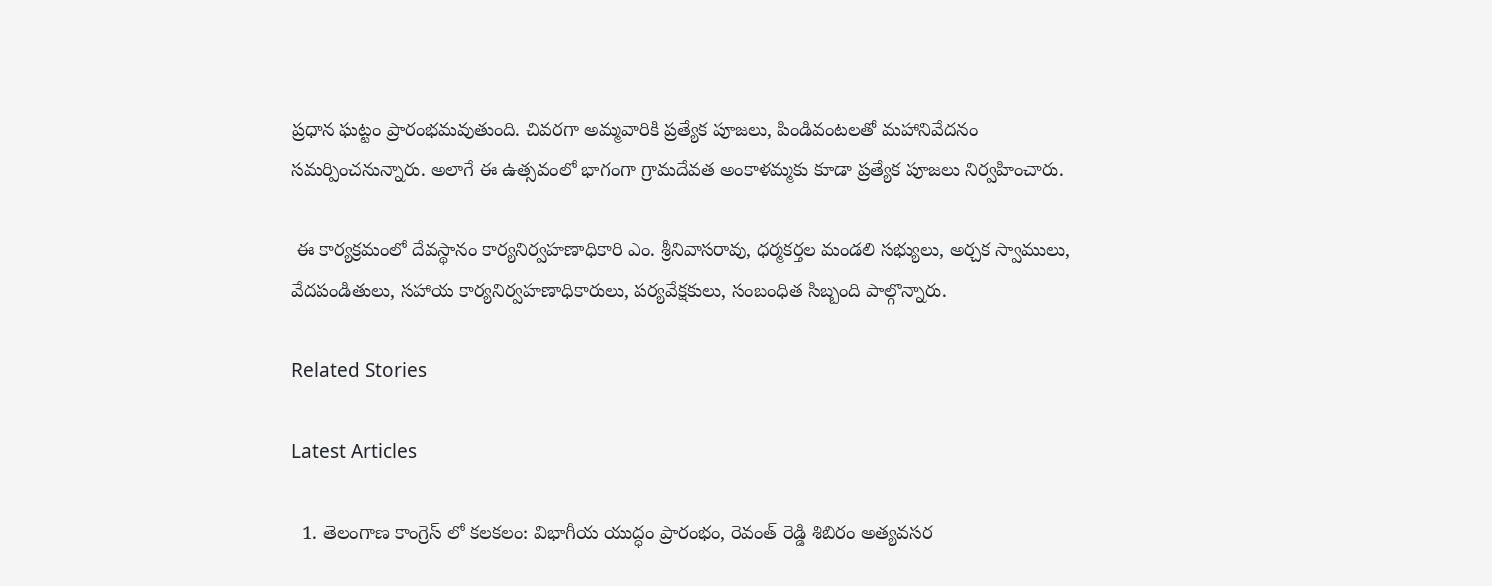ప్రధాన ఘట్టం ప్రారంభమవుతుంది. చివరగా అమ్మవారికి ప్రత్యేక పూజలు, పిండివంటలతో మహానివేదనం సమర్పించనున్నారు. అలాగే ఈ ఉత్సవంలో భాగంగా గ్రామదేవత అంకాళమ్మకు కూడా ప్రత్యేక పూజలు నిర్వహించారు.

 ఈ కార్యక్రమంలో దేవస్థానం కార్యనిర్వహణాధికారి ఎం. శ్రీనివాసరావు, ధర్మకర్తల మండలి సభ్యులు, అర్చక స్వాములు, వేదపండితులు, సహాయ కార్యనిర్వహణాధికారులు, పర్యవేక్షకులు, సంబంధిత సిబ్బంది పాల్గొన్నారు.

Related Stories

Latest Articles

  1. తెలంగాణ కాంగ్రెస్ లో కలకలం: విభాగీయ యుద్ధం ప్రారంభం, రెవంత్ రెడ్డి శిబిరం అత్యవసర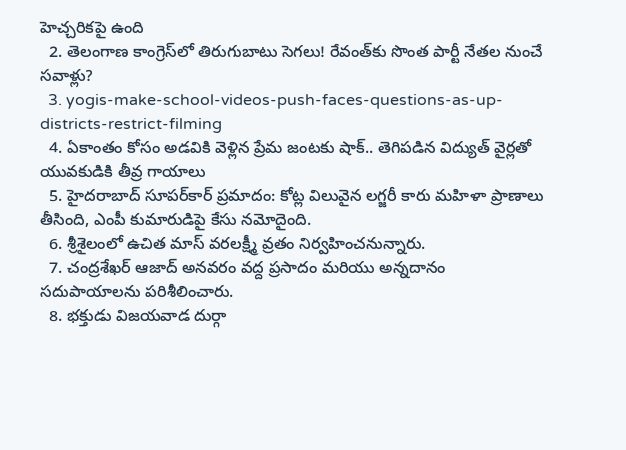హెచ్చరికపై ఉంది
  2. తెలంగాణ కాంగ్రెస్‌లో తిరుగుబాటు సెగలు! రేవంత్‌కు సొంత పార్టీ నేతల నుంచే సవాళ్లు?
  3. yogis-make-school-videos-push-faces-questions-as-up-districts-restrict-filming
  4. ఏకాంతం కోసం అడవికి వెళ్లిన ప్రేమ జంటకు షాక్.. తెగిపడిన విద్యుత్ వైర్లతో యువకుడికి తీవ్ర గాయాలు
  5. హైదరాబాద్ సూపర్‌కార్ ప్రమాదం: కోట్ల విలువైన లగ్జరీ కారు మహిళా ప్రాణాలు తీసింది, ఎంపీ కుమారుడిపై కేసు నమోదైంది.
  6. శ్రీశైలంలో ఉచిత మాస్ వరలక్ష్మీ వ్రతం నిర్వహించనున్నారు.
  7. చంద్రశేఖర్ ఆజాద్ అనవరం వద్ద ప్రసాదం మరియు అన్నదానం సదుపాయాలను పరిశీలించారు.
  8. భక్తుడు విజయవాడ దుర్గా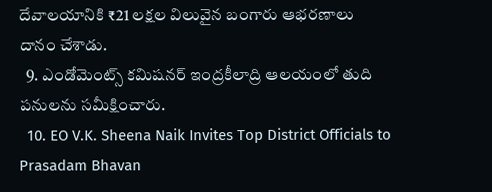దేవాలయానికి ₹21 లక్షల విలువైన బంగారు ఆభరణాలు దానం చేశాడు.
  9. ఎండోమెంట్స్ కమిషనర్ ఇంద్రకీలాద్రి ఆలయంలో తుది పనులను సమీక్షించారు.
  10. EO V.K. Sheena Naik Invites Top District Officials to Prasadam Bhavan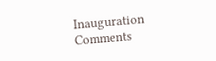Inauguration
Comments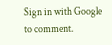Sign in with Google to comment.